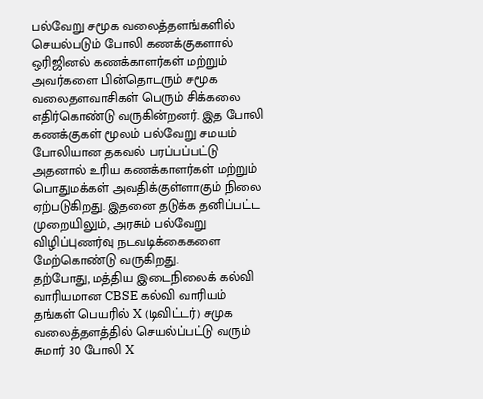பல்வேறு சமூக வலைத்தளங்களில் செயல்படும் போலி கணக்குகளால் ஒரிஜினல் கணக்காளர்கள் மற்றும் அவர்களை பின்தொடரும் சமூக வலைதளவாசிகள் பெரும் சிக்கலை எதிர்கொண்டு வருகின்றனர். இத போலி கணக்குகள் மூலம் பல்வேறு சமயம் போலியான தகவல் பரப்பப்பட்டு அதனால் உரிய கணக்காளர்கள் மற்றும் பொதுமக்கள் அவதிக்குள்ளாகும் நிலை ஏற்படுகிறது. இதனை தடுக்க தனிப்பட்ட முறையிலும், அரசும் பல்வேறு விழிப்புணர்வு நடவடிக்கைகளை மேற்கொண்டு வருகிறது.
தற்போது, மத்திய இடைநிலைக் கல்வி வாரியமான CBSE கல்வி வாரியம் தங்கள் பெயரில் X (டிவிட்டர்) சமுக வலைத்தளத்தில் செயல்ப்பட்டு வரும் சுமார் 30 போலி X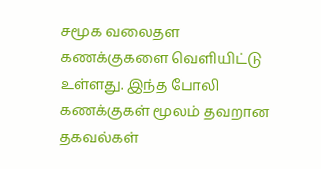சமூக வலைதள கணக்குகளை வெளியிட்டு உள்ளது. இந்த போலி கணக்குகள் மூலம் தவறான தகவல்கள்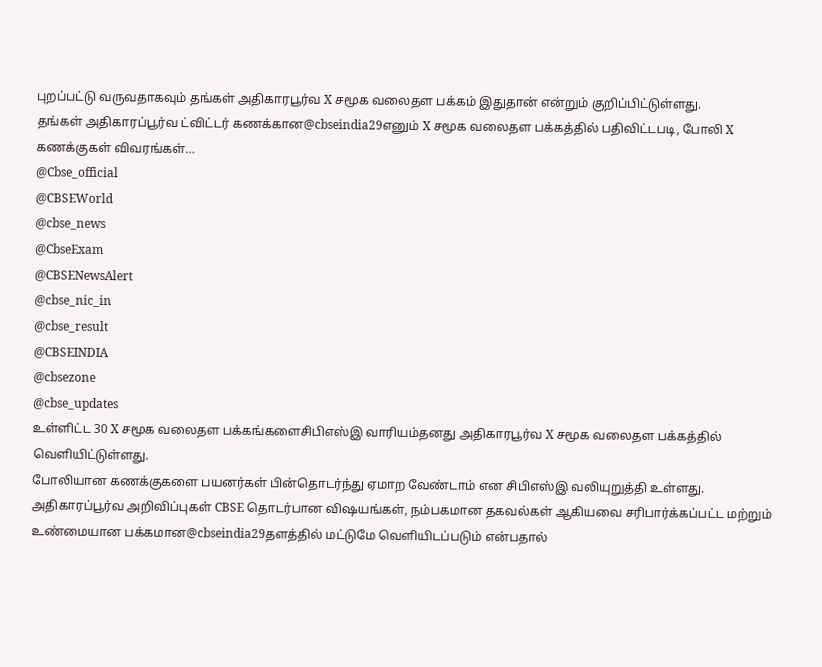புறப்பட்டு வருவதாகவும் தங்கள் அதிகாரபூர்வ X சமூக வலைதள பக்கம் இதுதான் என்றும் குறிப்பிட்டுள்ளது.
தங்கள் அதிகாரப்பூர்வ ட்விட்டர் கணக்கான@cbseindia29எனும் X சமூக வலைதள பக்கத்தில் பதிவிட்டபடி, போலி X கணக்குகள் விவரங்கள்…
@Cbse_official
@CBSEWorld
@cbse_news
@CbseExam
@CBSENewsAlert
@cbse_nic_in
@cbse_result
@CBSEINDIA
@cbsezone
@cbse_updates
உள்ளிட்ட 30 X சமூக வலைதள பக்கங்களைசிபிஎஸ்இ வாரியம்தனது அதிகாரபூர்வ X சமூக வலைதள பக்கத்தில் வெளியிட்டுள்ளது.
போலியான கணக்குகளை பயனர்கள் பின்தொடர்ந்து ஏமாற வேண்டாம் என சிபிஎஸ்இ வலியுறுத்தி உள்ளது. அதிகாரப்பூர்வ அறிவிப்புகள் CBSE தொடர்பான விஷயங்கள், நம்பகமான தகவல்கள் ஆகியவை சரிபார்க்கப்பட்ட மற்றும் உண்மையான பக்கமான@cbseindia29தளத்தில் மட்டுமே வெளியிடப்படும் என்பதால்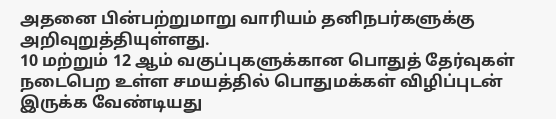அதனை பின்பற்றுமாறு வாரியம் தனிநபர்களுக்கு அறிவுறுத்தியுள்ளது.
10 மற்றும் 12 ஆம் வகுப்புகளுக்கான பொதுத் தேர்வுகள் நடைபெற உள்ள சமயத்தில் பொதுமக்கள் விழிப்புடன் இருக்க வேண்டியது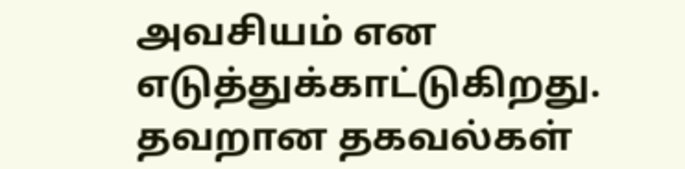அவசியம் என எடுத்துக்காட்டுகிறது. தவறான தகவல்கள்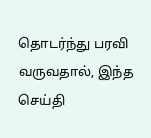தொடர்ந்து பரவி வருவதால், இந்த செய்தி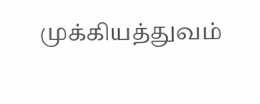முக்கியத்துவம்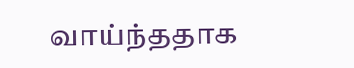வாய்ந்ததாக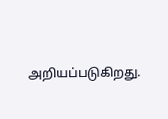அறியப்படுகிறது.